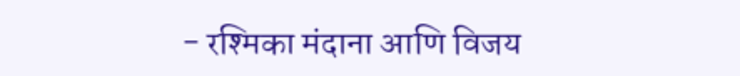- रश्मिका मंदाना आणि विजय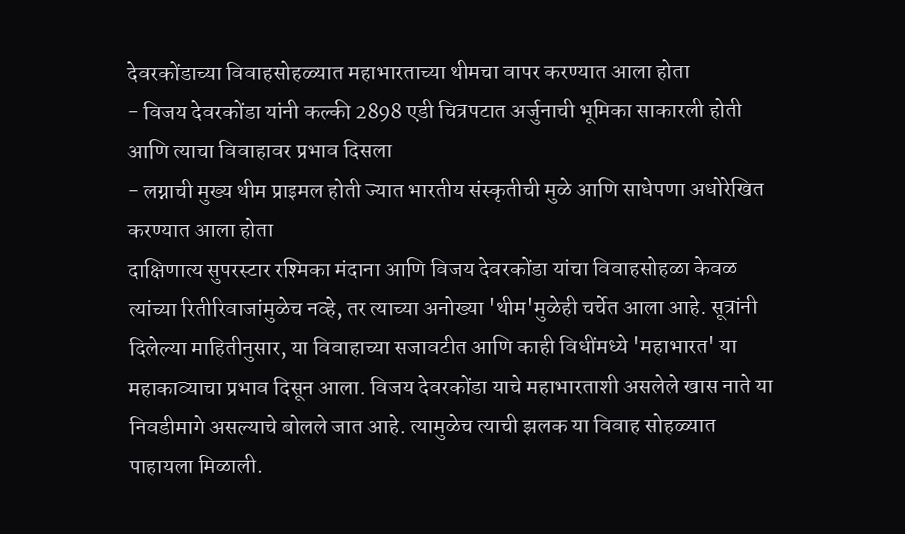देवरकोंडाच्या विवाहसोहळ्यात महाभारताच्या थीमचा वापर करण्यात आला होता
- विजय देवरकोंडा यांनी कल्की 2898 एडी चित्रपटात अर्जुनाची भूमिका साकारली होती आणि त्याचा विवाहावर प्रभाव दिसला
- लग्नाची मुख्य थीम प्राइमल होती ज्यात भारतीय संस्कृतीची मुळे आणि साधेपणा अधोरेखित करण्यात आला होता
दाक्षिणात्य सुपरस्टार रश्मिका मंदाना आणि विजय देवरकोंडा यांचा विवाहसोहळा केवळ त्यांच्या रितीरिवाजांमुळेच नव्हे, तर त्याच्या अनोख्या 'थीम'मुळेही चर्चेत आला आहे. सूत्रांनी दिलेल्या माहितीनुसार, या विवाहाच्या सजावटीत आणि काही विधींमध्ये 'महाभारत' या महाकाव्याचा प्रभाव दिसून आला. विजय देवरकोंडा याचे महाभारताशी असलेले खास नाते या निवडीमागे असल्याचे बोलले जात आहे. त्यामुळेच त्याची झलक या विवाह सोहळ्यात पाहायला मिळाली.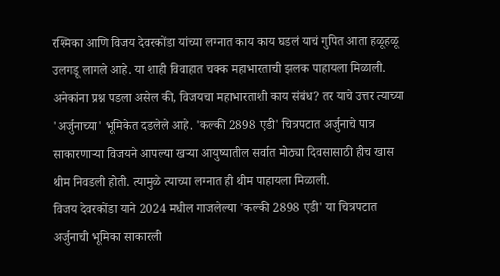रश्मिका आणि विजय देवरकोंडा यांच्या लग्नात काय काय घडलं याचं गुपित आता हळूहळू उलगडू लागले आहे. या शाही विवाहात चक्क महाभारताची झलक पाहायला मिळाली. अनेकांना प्रश्न पडला असेल की, विजयचा महाभारताशी काय संबंध? तर याचे उत्तर त्याच्या 'अर्जुनाच्या' भूमिकेत दडलेले आहे. 'कल्की 2898 एडी' चित्रपटात अर्जुनाचे पात्र साकारणाऱ्या विजयने आपल्या खऱ्या आयुष्यातील सर्वात मोठ्या दिवसासाठी हीच खास थीम निवडली होती. त्यामुळे त्याच्या लग्नात ही थीम पाहायला मिळाली.
विजय देवरकोंडा याने 2024 मधील गाजलेल्या 'कल्की 2898 एडी' या चित्रपटात अर्जुनाची भूमिका साकारली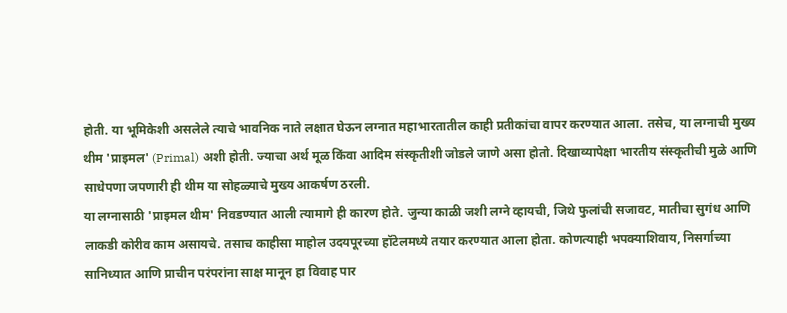होती. या भूमिकेशी असलेले त्याचे भावनिक नाते लक्षात घेऊन लग्नात महाभारतातील काही प्रतीकांचा वापर करण्यात आला. तसेच, या लग्नाची मुख्य थीम 'प्राइमल' (Primal) अशी होती. ज्याचा अर्थ मूळ किंवा आदिम संस्कृतीशी जोडले जाणे असा होतो. दिखाव्यापेक्षा भारतीय संस्कृतीची मुळे आणि साधेपणा जपणारी ही थीम या सोहळ्याचे मुख्य आकर्षण ठरली.
या लग्नासाठी 'प्राइमल थीम' निवडण्यात आली त्यामागे ही कारण होते. जुन्या काळी जशी लग्ने व्हायची, जिथे फुलांची सजावट, मातीचा सुगंध आणि लाकडी कोरीव काम असायचे. तसाच काहीसा माहोल उदयपूरच्या हॉटेलमध्ये तयार करण्यात आला होता. कोणत्याही भपक्याशिवाय, निसर्गाच्या सानिध्यात आणि प्राचीन परंपरांना साक्ष मानून हा विवाह पार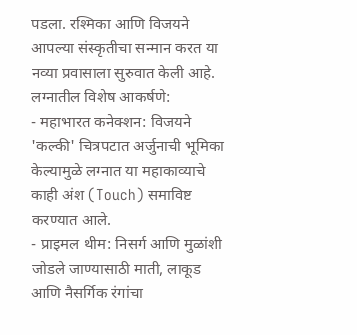पडला. रश्मिका आणि विजयने आपल्या संस्कृतीचा सन्मान करत या नव्या प्रवासाला सुरुवात केली आहे.
लग्नातील विशेष आकर्षणे:
- महाभारत कनेक्शन: विजयने 'कल्की' चित्रपटात अर्जुनाची भूमिका केल्यामुळे लग्नात या महाकाव्याचे काही अंश (Touch) समाविष्ट करण्यात आले.
- प्राइमल थीम: निसर्ग आणि मुळांशी जोडले जाण्यासाठी माती, लाकूड आणि नैसर्गिक रंगांचा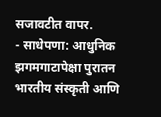सजावटीत वापर.
- साधेपणा: आधुनिक झगमगाटापेक्षा पुरातन भारतीय संस्कृती आणि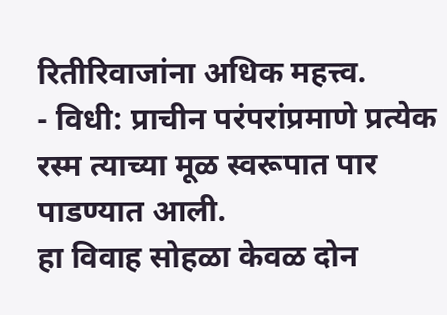रितीरिवाजांना अधिक महत्त्व.
- विधी: प्राचीन परंपरांप्रमाणे प्रत्येक रस्म त्याच्या मूळ स्वरूपात पार पाडण्यात आली.
हा विवाह सोहळा केवळ दोन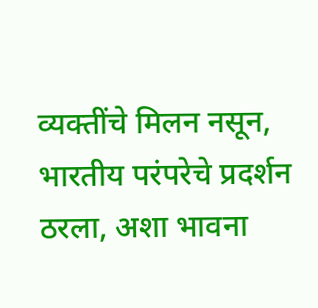व्यक्तींचे मिलन नसून, भारतीय परंपरेचे प्रदर्शन ठरला, अशा भावना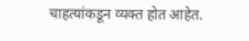चाहत्यांकडून व्यक्त होत आहेत.